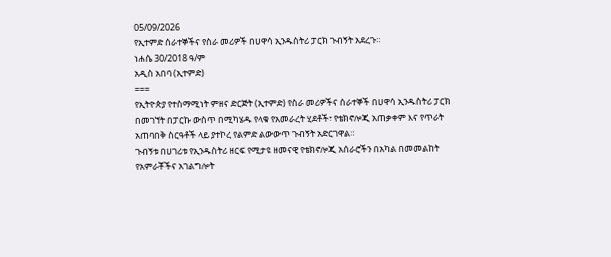05/09/2026
የኢተምድ ሰራተኞችና የስራ መሪዎች በሀዋሳ ኢንዱስትሪ ፓርክ ጉብኝት አደረጉ።
ነሐሴ 30/2018 ዓ/ም
አዲስ አበባ (ኢተምድ)
===
የኢትዮጵያ የተስማሚነት ምዘና ድርጅት (ኢተምድ) የስራ መሪዎችና ሰራተኞች በሀዋሳ ኢንዱስትሪ ፓርክ በመገኘት በፓርኩ ውስጥ በሚካሄዱ የላቁ የአመራረት ሂደቶች፣ የቴክኖሎጂ አጠቃቀም እና የጥራት አጠባበቅ ስርዓቶች ላይ ያተኮረ የልምድ ልውውጥ ጉብኝት አድርገዋል።
ጉብኝቱ በሀገሪቱ የኢንዱስትሪ ዘርፍ የሚታዩ ዘመናዊ የቴክኖሎጂ አሰራሮችን በአካል በመመልከት የአምራቾችና አገልግሎት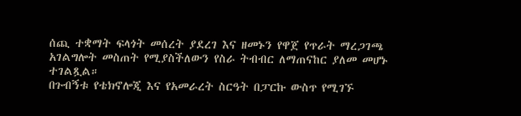ሰጪ ተቋማት ፍላጎት መሰረት ያደረገ እና ዘመኑን የዋጀ የጥራት ማረጋገጫ አገልግሎት መስጠት የሚያስችለውን የስራ ትብብር ለማጠናከር ያለመ መሆኑ ተገልጿል።
በጉብኝቱ የቴክኖሎጂ እና የአመራረት ስርዓት በፓርኩ ውስጥ የሚገኙ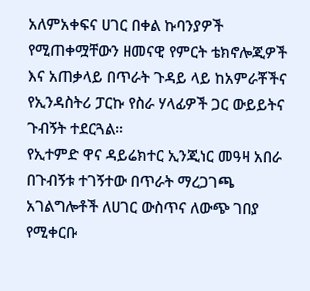አለምአቀፍና ሀገር በቀል ኩባንያዎች የሚጠቀሟቸውን ዘመናዊ የምርት ቴክኖሎጂዎች እና አጠቃላይ በጥራት ጉዳይ ላይ ከአምራቾችና የኢንዳስትሪ ፓርኩ የስራ ሃላፊዎች ጋር ውይይትና ጉብኝት ተደርጓል።
የኢተምድ ዋና ዳይሬክተር ኢንጂነር መዓዛ አበራ በጉብኝቱ ተገኝተው በጥራት ማረጋገጫ አገልግሎቶች ለሀገር ውስጥና ለውጭ ገበያ የሚቀርቡ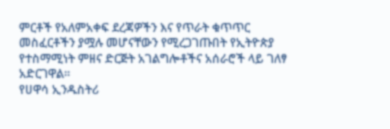ምርቶች የአለምአቀፍ ደረጃዎችን እና የጥራት ቁጥጥር መስፈርቶችን ያሟሉ መሆናቸውን የሚረጋገጡበት የኢትዮጵያ የተስማሚነት ምዘና ድርጅት አገልግሎቶችና አሰራሮች ላይ ገለፃ አድርገዋል።
የሀዋሳ ኢንዱስትሪ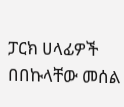ፓርክ ሀላፊዎች በበኩላቸው መሰል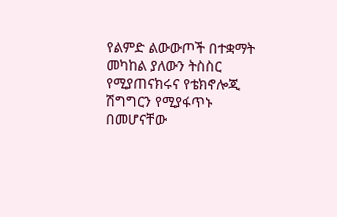የልምድ ልውውጦች በተቋማት መካከል ያለውን ትስስር የሚያጠናክሩና የቴክኖሎጂ ሽግግርን የሚያፋጥኑ በመሆናቸው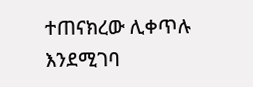ተጠናክረው ሊቀጥሉ እንደሚገባ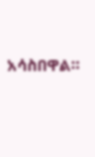አሳስበዋል።